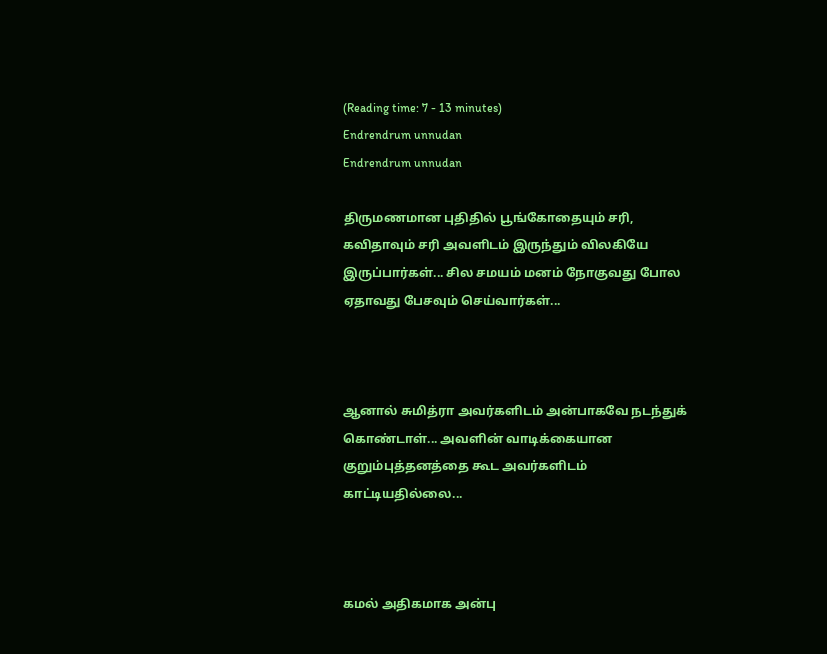(Reading time: 7 - 13 minutes)
Endrendrum unnudan
Endrendrum unnudan

திருமணமான புதிதில் பூங்கோதையும் சரி, கவிதாவும் சரி அவளிடம் இருந்தும் விலகியே இருப்பார்கள்... சில சமயம் மனம் நோகுவது போல ஏதாவது பேசவும் செய்வார்கள்...



ஆனால் சுமித்ரா அவர்களிடம் அன்பாகவே நடந்துக் கொண்டாள்... அவளின் வாடிக்கையான குறும்புத்தனத்தை கூட அவர்களிடம் காட்டியதில்லை...



கமல் அதிகமாக அன்பு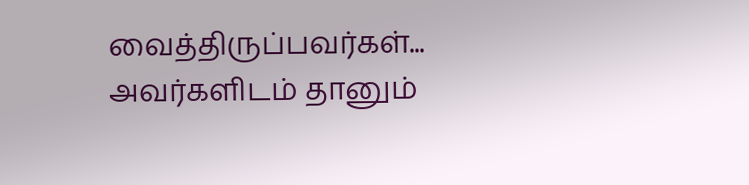வைத்திருப்பவர்கள்... அவர்களிடம் தானும்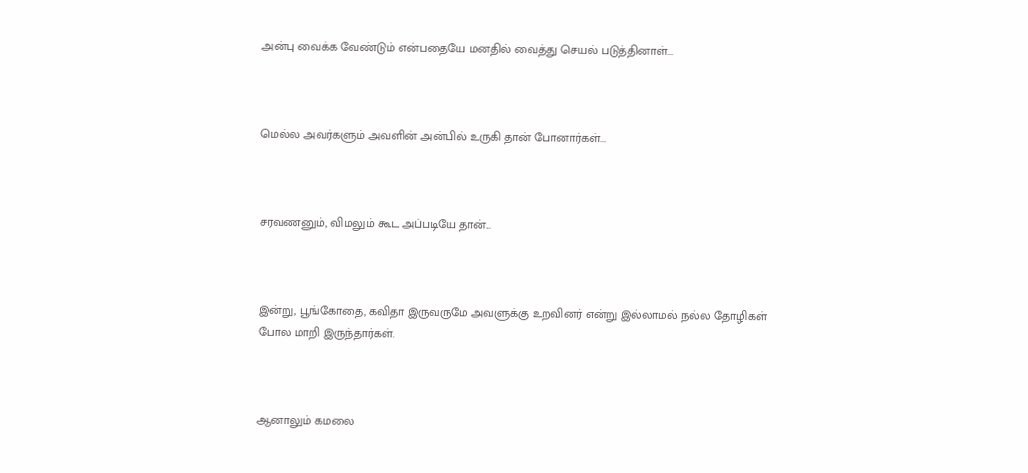அன்பு வைக்க வேண்டும் என்பதையே மனதில் வைத்து செயல் படுத்தினாள்...



மெல்ல அவர்களும் அவளின் அன்பில் உருகி தான் போனார்கள்...



சரவணனும், விமலும் கூட அப்படியே தான்...



இன்று, பூங்கோதை, கவிதா இருவருமே அவளுக்கு உறவினர் என்று இல்லாமல் நல்ல தோழிகள் போல மாறி இருந்தார்கள்.



ஆனாலும் கமலை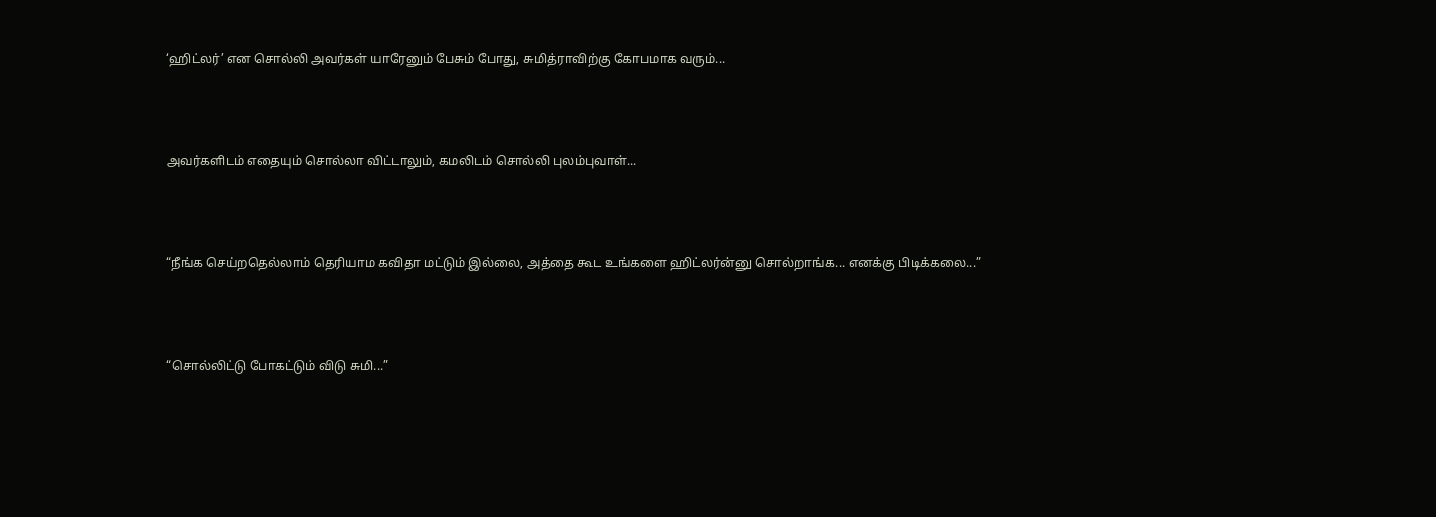‘ஹிட்லர்’ என சொல்லி அவர்கள் யாரேனும் பேசும் போது, சுமித்ராவிற்கு கோபமாக வரும்...



அவர்களிடம் எதையும் சொல்லா விட்டாலும், கமலிடம் சொல்லி புலம்புவாள்...



“நீங்க செய்றதெல்லாம் தெரியாம கவிதா மட்டும் இல்லை, அத்தை கூட உங்களை ஹிட்லர்ன்னு சொல்றாங்க... எனக்கு பிடிக்கலை...”



“சொல்லிட்டு போகட்டும் விடு சுமி...”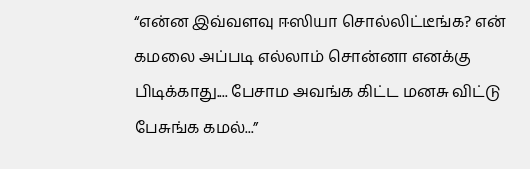“என்ன இவ்வளவு ஈஸியா சொல்லிட்டீங்க? என் கமலை அப்படி எல்லாம் சொன்னா எனக்கு பிடிக்காது.... பேசாம அவங்க கிட்ட மனசு விட்டு பேசுங்க கமல்...”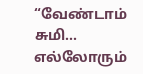“வேண்டாம் சுமி... எல்லோரும்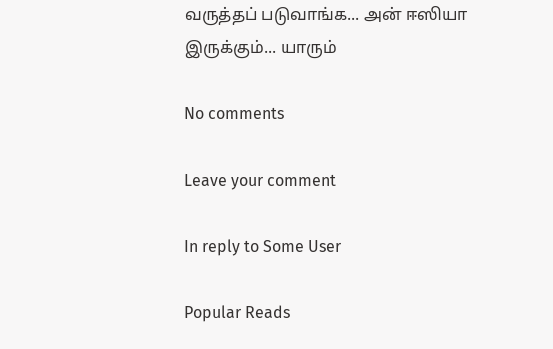வருத்தப் படுவாங்க... அன் ஈஸியா இருக்கும்... யாரும்

No comments

Leave your comment

In reply to Some User

Popular Reads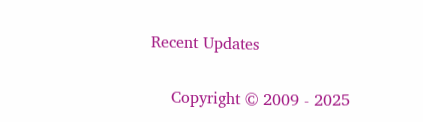Recent Updates

    Copyright © 2009 - 2025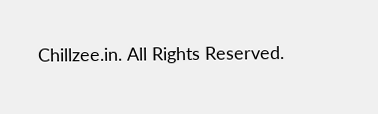Chillzee.in. All Rights Reserved.